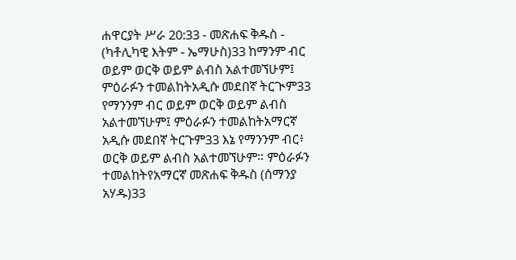ሐዋርያት ሥራ 20:33 - መጽሐፍ ቅዱስ - (ካቶሊካዊ እትም - ኤማሁስ)33 ከማንም ብር ወይም ወርቅ ወይም ልብስ አልተመኘሁም፤ ምዕራፉን ተመልከትአዲሱ መደበኛ ትርጒም33 የማንንም ብር ወይም ወርቅ ወይም ልብስ አልተመኘሁም፤ ምዕራፉን ተመልከትአማርኛ አዲሱ መደበኛ ትርጉም33 እኔ የማንንም ብር፥ ወርቅ ወይም ልብስ አልተመኘሁም። ምዕራፉን ተመልከትየአማርኛ መጽሐፍ ቅዱስ (ሰማንያ አሃዱ)33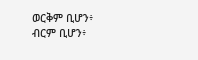ወርቅም ቢሆን፥ ብርም ቢሆን፥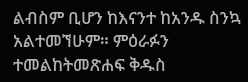ልብስም ቢሆን ከእናንተ ከአንዱ ስንኳ አልተመኘሁም። ምዕራፉን ተመልከትመጽሐፍ ቅዱስ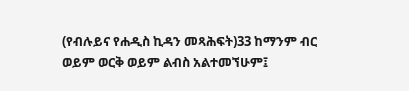(የብሉይና የሐዲስ ኪዳን መጻሕፍት)33 ከማንም ብር ወይም ወርቅ ወይም ልብስ አልተመኘሁም፤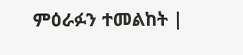ምዕራፉን ተመልከት |